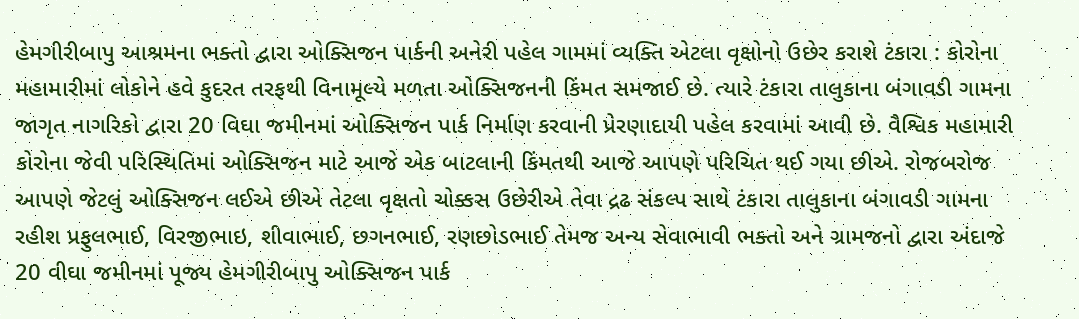હેમગીરીબાપુ આશ્રમના ભક્તો દ્વારા ઓક્સિજન પાર્કની અનેરી પહેલ ગામમાં વ્યક્તિ એટલા વૃક્ષોનો ઉછેર કરાશે ટંકારા : કોરોના મહામારીમાં લોકોને હવે કુદરત તરફથી વિનામૂલ્યે મળતા ઓક્સિજનની કિંમત સમજાઈ છે. ત્યારે ટંકારા તાલુકાના બંગાવડી ગામના જાગૃત નાગરિકો દ્વારા 20 વિઘા જમીનમાં ઓક્સિજન પાર્ક નિર્માણ કરવાની પ્રેરણાદાયી પહેલ કરવામાં આવી છે. વૈશ્વિક મહામારી કોરોના જેવી પરિસ્થિતિમાં ઓક્સિજન માટે આજે એક બાટલાની કિંમતથી આજે આપણે પરિચિત થઈ ગયા છીએ. રોજબરોજ આપણે જેટલું ઓક્સિજન લઈએ છીએ તેટલા વૃક્ષતો ચોક્કસ ઉછેરીએ તેવા દ્રઢ સંકલ્પ સાથે ટંકારા તાલુકાના બંગાવડી ગામના રહીશ પ્રફુલભાઈ, વિરજીભાઇ, શીવાભાઈ, છગનભાઈ, રણછોડભાઈ તેમજ અન્ય સેવાભાવી ભક્તો અને ગ્રામજનો દ્વારા અંદાજે 20 વીઘા જમીનમાં પૂજ્ય હેમગીરીબાપુ ઓક્સિજન પાર્ક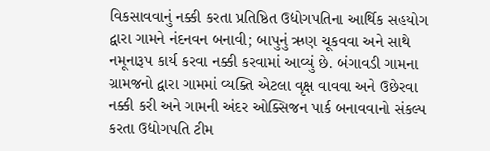વિકસાવવાનું નક્કી કરતા પ્રતિષ્ઠિત ઉદ્યોગપતિના આર્થિક સહયોગ દ્વારા ગામને નંદનવન બનાવી; બાપુનું ઋણ ચૂકવવા અને સાથે નમૂનારૂપ કાર્ય કરવા નક્કી કરવામાં આવ્યું છે. બંગાવડી ગામના ગ્રામજનો દ્વારા ગામમાં વ્યક્તિ એટલા વૃક્ષ વાવવા અને ઉછેરવા નક્કી કરી અને ગામની અંદર ઓક્સિજન પાર્ક બનાવવાનો સંકલ્પ કરતા ઉદ્યોગપતિ ટીમ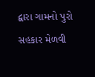દ્વારા ગામનો પુરો સહકાર મેળવી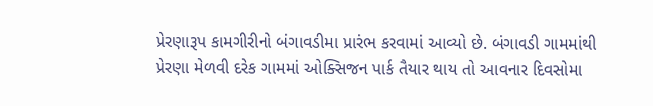પ્રેરણારૂપ કામગીરીનો બંગાવડીમા પ્રારંભ કરવામાં આવ્યો છે. બંગાવડી ગામમાંથી પ્રેરણા મેળવી દરેક ગામમાં ઓક્સિજન પાર્ક તૈયાર થાય તો આવનાર દિવસોમા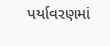પર્યાવરણમાં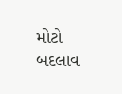મોટો બદલાવ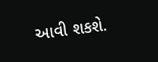આવી શકશે.